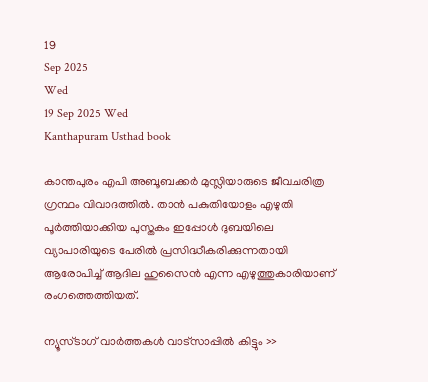19
Sep 2025
Wed
19 Sep 2025 Wed
Kanthapuram Usthad book

കാന്തപുരം എപി അബൂബക്കര്‍ മുസ്ലിയാരുടെ ജീവചരിത്ര ഗ്രന്ഥം വിവാദത്തില്‍. താന്‍ പകുതിയോളം എഴുതി പൂര്‍ത്തിയാക്കിയ പുസ്തകം ഇപ്പോള്‍ ദുബയിലെ വ്യാപാരിയുടെ പേരില്‍ പ്രസിദ്ധീകരിക്കുന്നതായി ആരോപിച്ച് ആദില ഹുസൈന്‍ എന്ന എഴുത്തുകാരിയാണ് രംഗത്തെത്തിയത്.

ന്യൂസ്ടാഗ് വാര്‍ത്തകള്‍ വാട്‌സാപ്പില്‍ കിട്ടും >>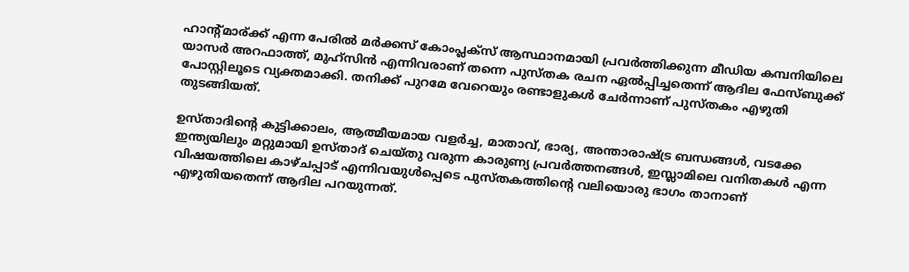ഹാന്റ്മാര്ക്ക് എന്ന പേരില്‍ മര്‍ക്കസ് കോംപ്ലക്‌സ് ആസ്ഥാനമായി പ്രവര്‍ത്തിക്കുന്ന മീഡിയ കമ്പനിയിലെ യാസര്‍ അറഫാത്ത്, മുഹ്‌സിന്‍ എന്നിവരാണ് തന്നെ പുസ്തക രചന ഏല്‍പ്പിച്ചതെന്ന് ആദില ഫേസ്ബുക്ക് പോസ്റ്റിലൂടെ വ്യക്തമാക്കി. തനിക്ക് പുറമേ വേറെയും രണ്ടാളുകള്‍ ചേര്‍ന്നാണ് പുസ്തകം എഴുതി തുടങ്ങിയത്.

ഉസ്താദിന്റെ കുട്ടിക്കാലം, ആത്മീയമായ വളര്‍ച്ച, മാതാവ്, ഭാര്യ, അന്താരാഷ്ട്ര ബന്ധങ്ങള്‍, വടക്കേ ഇന്ത്യയിലും മറ്റുമായി ഉസ്താദ് ചെയ്തു വരുന്ന കാരുണ്യ പ്രവര്‍ത്തനങ്ങള്‍, ഇസ്ലാമിലെ വനിതകള്‍ എന്ന വിഷയത്തിലെ കാഴ്ചപ്പാട് എന്നിവയുള്‍പ്പെടെ പുസ്തകത്തിന്റെ വലിയൊരു ഭാഗം താനാണ് എഴുതിയതെന്ന് ആദില പറയുന്നത്.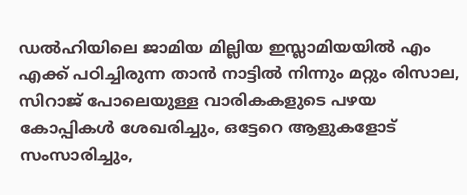ഡല്‍ഹിയിലെ ജാമിയ മില്ലിയ ഇസ്ലാമിയയില്‍ എം എക്ക് പഠിച്ചിരുന്ന താന്‍ നാട്ടില്‍ നിന്നും മറ്റും രിസാല, സിറാജ് പോലെയുള്ള വാരികകളുടെ പഴയ കോപ്പികള്‍ ശേഖരിച്ചും, ഒട്ടേറെ ആളുകളോട് സംസാരിച്ചും,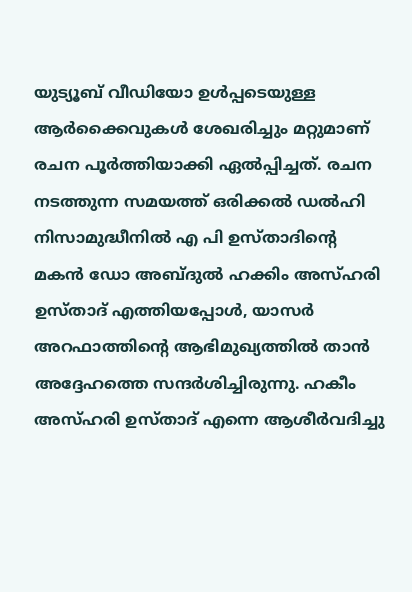യുട്യൂബ് വീഡിയോ ഉള്‍പ്പടെയുള്ള ആര്‍ക്കൈവുകള്‍ ശേഖരിച്ചും മറ്റുമാണ് രചന പൂര്‍ത്തിയാക്കി ഏല്‍പ്പിച്ചത്. രചന നടത്തുന്ന സമയത്ത് ഒരിക്കല്‍ ഡല്‍ഹി നിസാമുദ്ധീനില്‍ എ പി ഉസ്താദിന്റെ മകന്‍ ഡോ അബ്ദുല്‍ ഹക്കിം അസ്ഹരി ഉസ്താദ് എത്തിയപ്പോള്‍, യാസര്‍ അറഫാത്തിന്റെ ആഭിമുഖ്യത്തില്‍ താന്‍ അദ്ദേഹത്തെ സന്ദര്‍ശിച്ചിരുന്നു. ഹകീം അസ്ഹരി ഉസ്താദ് എന്നെ ആശീര്‍വദിച്ചു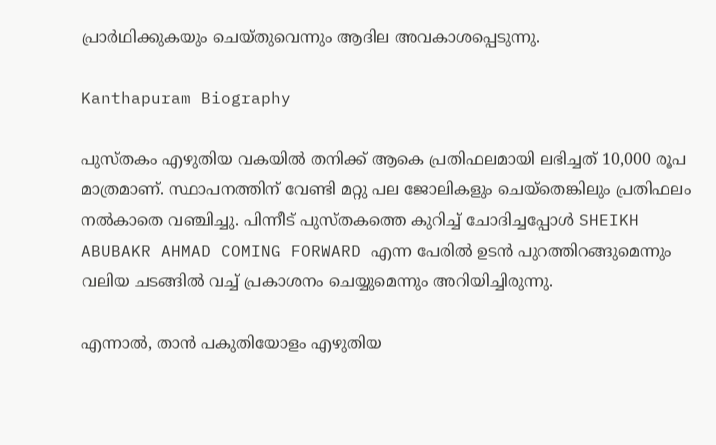പ്രാര്‍ഥിക്കുകയും ചെയ്തുവെന്നും ആദില അവകാശപ്പെടുന്നു.

Kanthapuram Biography

പുസ്തകം എഴുതിയ വകയില്‍ തനിക്ക് ആകെ പ്രതിഫലമായി ലഭിച്ചത് 10,000 രൂപ മാത്രമാണ്. സ്ഥാപനത്തിന് വേണ്ടി മറ്റു പല ജോലികളും ചെയ്‌തെങ്കിലും പ്രതിഫലം നല്‍കാതെ വഞ്ചിച്ചു. പിന്നീട് പുസ്തകത്തെ കുറിച്ച് ചോദിച്ചപ്പോള്‍ SHEIKH ABUBAKR AHMAD COMING FORWARD എന്ന പേരില്‍ ഉടന്‍ പുറത്തിറങ്ങുമെന്നും വലിയ ചടങ്ങില്‍ വച്ച് പ്രകാശനം ചെയ്യുമെന്നും അറിയിച്ചിരുന്നു.

എന്നാല്‍, താന്‍ പകുതിയോളം എഴുതിയ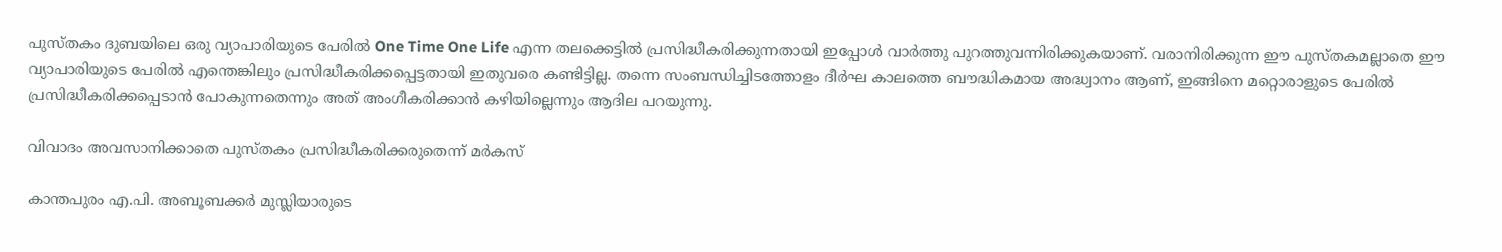പുസ്തകം ദുബയിലെ ഒരു വ്യാപാരിയുടെ പേരില്‍ One Time One Life എന്ന തലക്കെട്ടില്‍ പ്രസിദ്ധീകരിക്കുന്നതായി ഇപ്പോള്‍ വാര്‍ത്തു പുറത്തുവന്നിരിക്കുകയാണ്. വരാനിരിക്കുന്ന ഈ പുസ്തകമല്ലാതെ ഈ വ്യാപാരിയുടെ പേരില്‍ എന്തെങ്കിലും പ്രസിദ്ധീകരിക്കപ്പെട്ടതായി ഇതുവരെ കണ്ടിട്ടില്ല. തന്നെ സംബന്ധിച്ചിടത്തോളം ദീര്‍ഘ കാലത്തെ ബൗദ്ധികമായ അദ്ധ്വാനം ആണ്, ഇങ്ങിനെ മറ്റൊരാളുടെ പേരില്‍ പ്രസിദ്ധീകരിക്കപ്പെടാന്‍ പോകുന്നതെന്നും അത് അംഗീകരിക്കാന്‍ കഴിയില്ലെന്നും ആദില പറയുന്നു.

വിവാദം അവസാനിക്കാതെ പുസ്തകം പ്രസിദ്ധീകരിക്കരുതെന്ന് മര്‍കസ്

കാന്തപുരം എ.പി. അബൂബക്കര്‍ മുസ്ലിയാരുടെ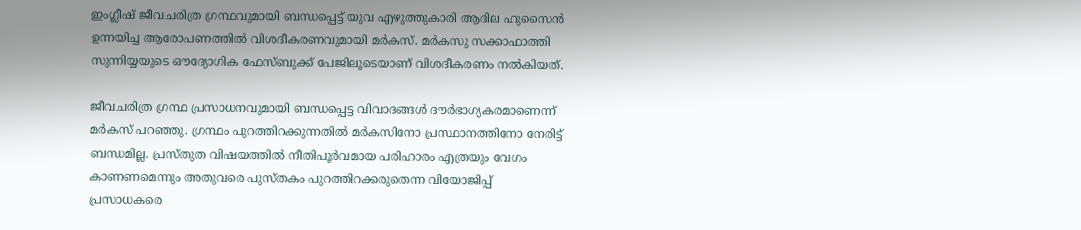ഇംഗ്ലീഷ് ജീവചരിത്ര ഗ്രന്ഥവുമായി ബന്ധപ്പെട്ട് യുവ എഴുത്തുകാരി ആദില ഹുസൈന്‍ ഉന്നയിച്ച ആരോപണത്തില്‍ വിശദീകരണവുമായി മര്‍കസ്. മര്‍കസു സക്കാഫാത്തി സുന്നിയ്യയുടെ ഔദ്യോഗിക ഫേസ്ബുക്ക് പേജിലൂടെയാണ് വിശദീകരണം നല്‍കിയത്.

ജീവചരിത്ര ഗ്രന്ഥ പ്രസാധനവുമായി ബന്ധപ്പെട്ട വിവാദങ്ങള്‍ ദൗര്‍ഭാഗ്യകരമാണെന്ന് മര്‍കസ് പറഞ്ഞു. ഗ്രന്ഥം പുറത്തിറക്കുന്നതില്‍ മര്‍കസിനോ പ്രസ്ഥാനത്തിനോ നേരിട്ട് ബന്ധമില്ല. പ്രസ്തുത വിഷയത്തില്‍ നീതിപൂര്‍വമായ പരിഹാരം എത്രയും വേഗം കാണണമെന്നും അതുവരെ പുസ്തകം പുറത്തിറക്കരുതെന്ന വിയോജിപ്പ് പ്രസാധകരെ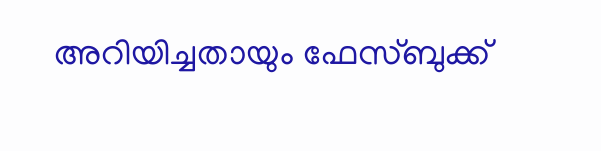അറിയിച്ചതായും ഫേസ്ബുക്ക്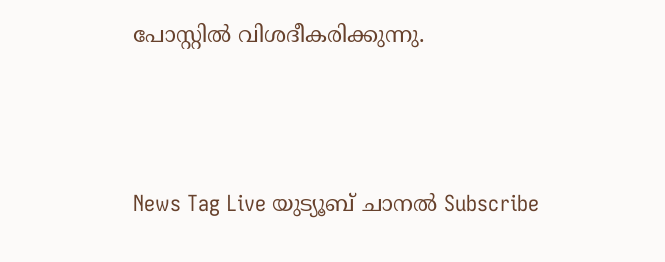പോസ്റ്റില്‍ വിശദീകരിക്കുന്നു.



News Tag Live യുട്യൂബ് ചാനല്‍ Subscribe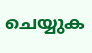ചെയ്യുക